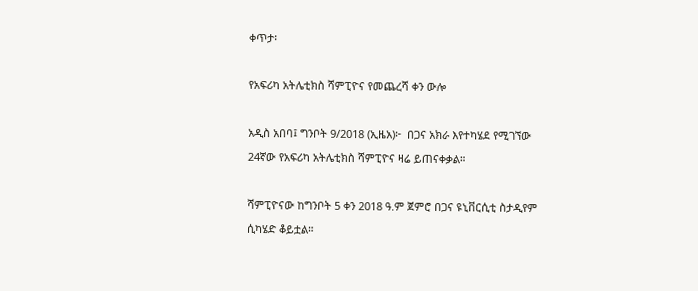ቀጥታ፡

የአፍሪካ አትሌቲክስ ሻምፒዮና የመጨረሻ ቀን ውሎ

አዲስ አበባ፤ ግንቦት 9/2018 (ኢዜአ)፦  በጋና አክራ እየተካሄደ የሚገኘው 24ኛው የአፍሪካ አትሌቲክስ ሻምፒዮና ዛሬ ይጠናቀቃል።

ሻምፒዮናው ከግንቦት 5 ቀን 2018 ዓ.ም ጀምሮ በጋና ዩኒቨርሲቲ ስታዲየም ሲካሄድ ቆይቷል።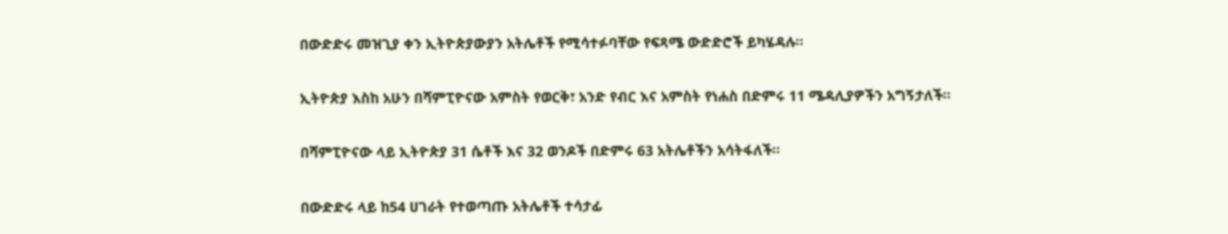በውድድሩ መዝጊያ ቀን ኢትዮጵያውያን አትሌቶች የሚሳተፉባቸው የፍጻሜ ውድድሮች ይካሄዳሉ።

ኢትዮጵያ እስከ አሁን በሻምፒዮናው አምስት የወርቅ፣ አንድ የብር እና አምስት የነሐስ በድምሩ 11 ሜዳሊያዎችን አግኝታለች።

በሻምፒዮናው ላይ ኢትዮጵያ 31 ሴቶች እና 32 ወንዶች በድምሩ 63 አትሌቶችን አሳትፋለች።

በውድድሩ ላይ ከ54 ሀገራት የተወጣጡ አትሌቶች ተሳታፊ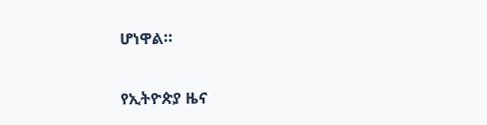ሆነዋል።

የኢትዮጵያ ዜና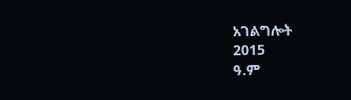አገልግሎት
2015
ዓ.ም